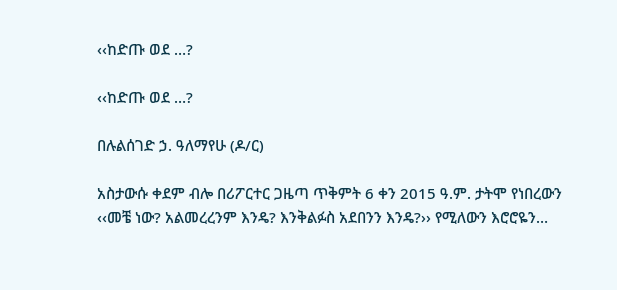‹‹ከድጡ ወደ …?

‹‹ከድጡ ወደ …?

በሉልሰገድ ኃ. ዓለማየሁ (ዶ/ር)

አስታውሱ ቀደም ብሎ በሪፖርተር ጋዜጣ ጥቅምት 6 ቀን 2015 ዓ.ም. ታትሞ የነበረውን ‹‹መቼ ነው? አልመረረንም እንዴ? እንቅልፉስ አደበንን እንዴ?›› የሚለውን እሮሮዬን…